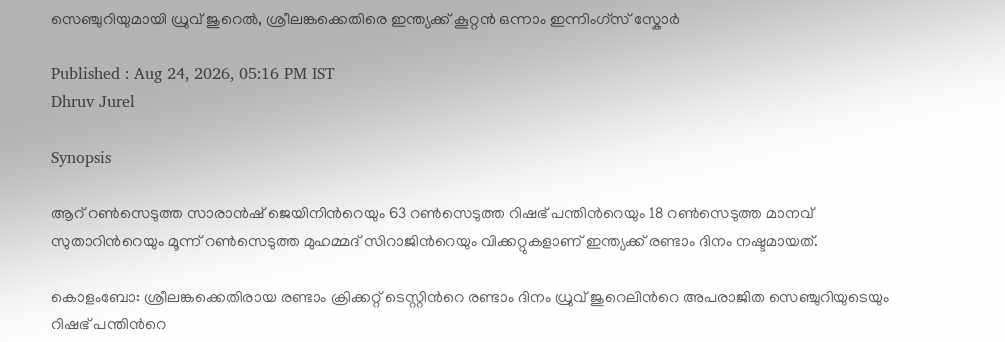സെഞ്ചുറിയുമായി ധ്രുവ് ജുറെൽ, ശ്രീലങ്കക്കെതിരെ ഇന്ത്യക്ക് കൂറ്റൻ ഒന്നാം ഇന്നിംഗ്സ് സ്കോര്‍

Published : Aug 24, 2026, 05:16 PM IST
Dhruv Jurel

Synopsis

ആറ് റണ്‍സെടുത്ത സാരാന്‍ഷ് ജെയിനിന്‍റെയും 63 റണ്‍സെടുത്ത റിഷഭ് പന്തിന്‍റെയും 18 റണ്‍സെടുത്ത മാനവ് സുതാറിന്‍റെയും മൂന്ന് റണ്‍സെടുത്ത മുഹമ്മദ് സിറാജിന്‍റെയും വിക്കറ്റുകളാണ് ഇന്ത്യക്ക് രണ്ടാം ദിനം നഷ്ടമായത്.

കൊളംബോ: ശ്രീലങ്കക്കെതിരായ രണ്ടാം ക്രിക്കറ്റ് ടെസ്റ്റിന്‍റെ രണ്ടാം ദിനം ധ്രുവ് ജുറെലിന്‍റെ അപരാജിത സെഞ്ചുറിയുടെയും റിഷഭ് പന്തിന്‍റെ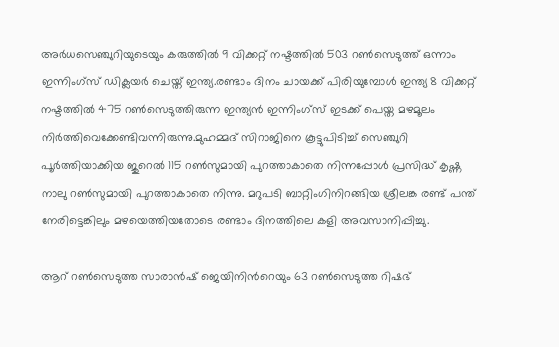അര്‍ധസെഞ്ചുറിയുടെയും കരുത്തില്‍ 9 വിക്കറ്റ് നഷ്ടത്തില്‍ 503 റണ്‍സെടുത്ത് ഒന്നാം ഇന്നിംഗ്സ് ഡിക്ലയര്‍ ചെയ്ത് ഇന്ത്യ.രണ്ടാം ദിനം ചായക്ക് പിരിയുമ്പോള്‍ ഇന്ത്യ 8 വിക്കറ്റ് നഷ്ടത്തില്‍ 475 റണ്‍സെടുത്തിരുന്ന ഇന്ത്യൻ ഇന്നിംഗ്സ് ഇടക്ക് പെയ്ത മഴമൂലം നിര്‍ത്തിവെക്കേണ്ടിവന്നിരുന്നു.മുഹമ്മദ് സിറാജിനെ കൂട്ടുപിടിച്ച് സെഞ്ചുറി പൂര്‍ത്തിയാക്കിയ ജുറെല്‍ 115 റണ്‍സുമായി പുറത്താകാതെ നിന്നപ്പോള്‍ പ്രസിദ്ധ് കൃഷ്ണ നാലു റണ്‍സുമായി പുറത്താകാതെ നിന്നു. മറുപടി ബാറ്റിംഗിനിറങ്ങിയ ശ്രീലങ്ക രണ്ട് പന്ത് നേരിട്ടെങ്കിലും മഴയെത്തിയതോടെ രണ്ടാം ദിനത്തിലെ കളി അവസാനിപ്പിച്ചു.

ആറ് റണ്‍സെടുത്ത സാരാന്‍ഷ് ജെയിനിന്‍റെയും 63 റണ്‍സെടുത്ത റിഷഭ്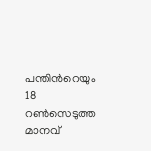പന്തിന്‍റെയും 18 റണ്‍സെടുത്ത മാനവ്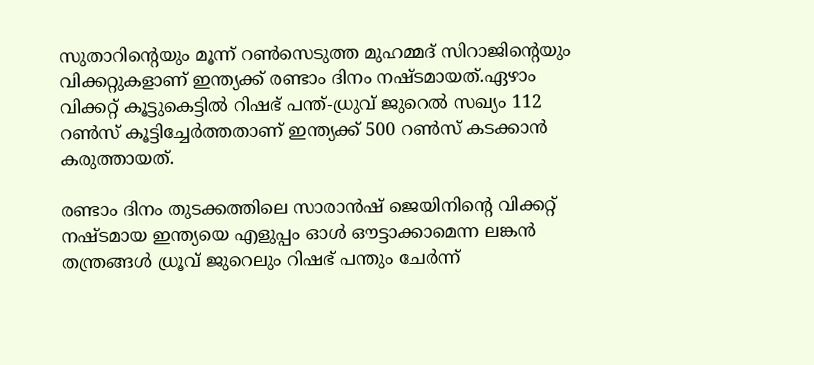സുതാറിന്‍റെയും മൂന്ന് റണ്‍സെടുത്ത മുഹമ്മദ് സിറാജിന്‍റെയും വിക്കറ്റുകളാണ് ഇന്ത്യക്ക് രണ്ടാം ദിനം നഷ്ടമായത്.ഏഴാം വിക്കറ്റ് കൂട്ടുകെട്ടിൽ റിഷഭ് പന്ത്-ധ്രുവ് ജുറെല്‍ സഖ്യം 112 റണ്‍സ് കൂട്ടിച്ചേർത്തതാണ് ഇന്ത്യക്ക് 500 റണ്‍സ് കടക്കാൻ കരുത്തായത്.

രണ്ടാം ദിനം തുടക്കത്തിലെ സാരാൻഷ് ജെയിനിന്‍റെ വിക്കറ്റ് നഷ്ടമായ ഇന്ത്യയെ എളുപ്പം ഓള്‍ ഔട്ടാക്കാമെന്ന ലങ്കൻ തന്ത്രങ്ങൾ ധ്രൂവ് ജുറെലും റിഷഭ് പന്തും ചേര്‍ന്ന്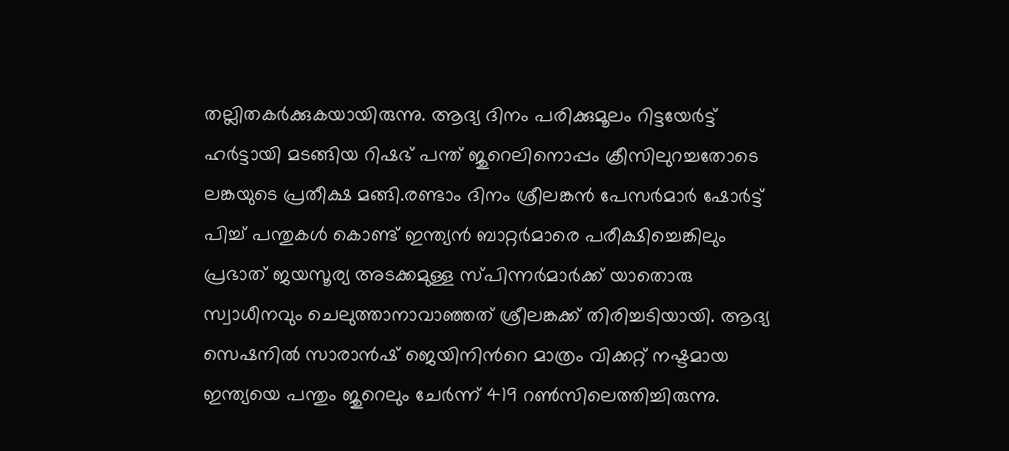തല്ലിതകര്‍ക്കുകയായിരുന്നു. ആദ്യ ദിനം പരിക്കുമൂലം റിട്ടയേര്‍ട്ട് ഹര്‍ട്ടായി മടങ്ങിയ റിഷഭ് പന്ത് ജുറെലിനൊപ്പം ക്രീസിലുറച്ചതോടെ ലങ്കയുടെ പ്രതീക്ഷ മങ്ങി.രണ്ടാം ദിനം ശ്രീലങ്കൻ പേസര്‍മാര്‍ ഷോര്‍ട്ട് പിച്ച് പന്തുകള്‍ കൊണ്ട് ഇന്ത്യൻ ബാറ്റര്‍മാരെ പരീക്ഷിച്ചെങ്കിലും പ്രഭാത് ജയസൂര്യ അടക്കമുള്ള സ്പിന്നര്‍മാര്‍ക്ക് യാതൊരു സ്വാധീനവും ചെലുത്താനാവാഞ്ഞത് ശ്രീലങ്കക്ക് തിരിച്ചടിയായി. ആദ്യ സെഷനില്‍ സാരാൻഷ് ജെയിനിന്‍റെ മാത്രം വിക്കറ്റ് നഷ്ടമായ ഇന്ത്യയെ പന്തും ജുറെലും ചേര്‍ന്ന് 419 റണ്‍സിലെത്തിച്ചിരുന്നു.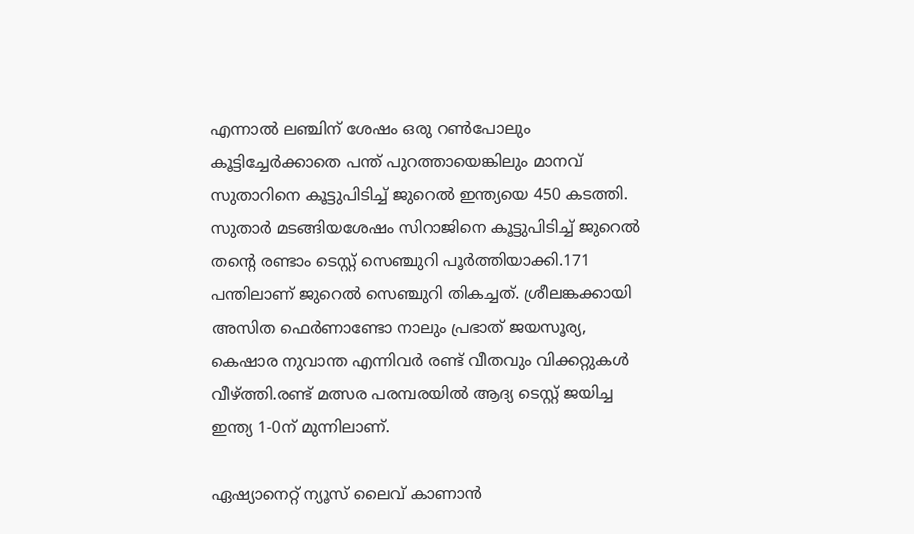എന്നാല്‍ ലഞ്ചിന് ശേഷം ഒരു റണ്‍പോലും കൂട്ടിച്ചേര്‍ക്കാതെ പന്ത് പുറത്തായെങ്കിലും മാനവ് സുതാറിനെ കൂട്ടുപിടിച്ച് ജുറെല്‍ ഇന്ത്യയെ 450 കടത്തി. സുതാര്‍ മടങ്ങിയശേഷം സിറാജിനെ കൂട്ടുപിടിച്ച് ജുറെല്‍ തന്‍റെ രണ്ടാം ടെസ്റ്റ് സെഞ്ചുറി പൂര്‍ത്തിയാക്കി.171 പന്തിലാണ് ജുറെല്‍ സെഞ്ചുറി തികച്ചത്. ശ്രീലങ്കക്കായി അസിത ഫെര്‍ണാണ്ടോ നാലും പ്രഭാത് ജയസൂര്യ, കെഷാര നുവാന്ത എന്നിവര്‍ രണ്ട് വീതവും വിക്കറ്റുകള്‍ വീഴ്ത്തി.രണ്ട് മത്സര പരമ്പരയില്‍ ആദ്യ ടെസ്റ്റ് ജയിച്ച ഇന്ത്യ 1-0ന് മുന്നിലാണ്.

ഏഷ്യാനെറ്റ് ന്യൂസ് ലൈവ് കാണാന്‍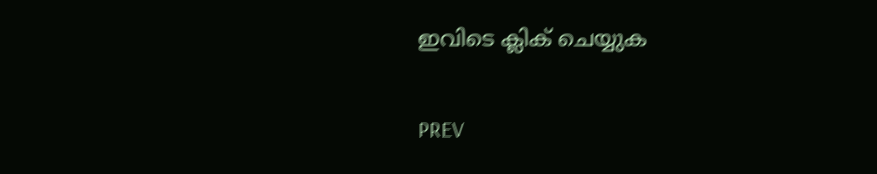ഇവിടെ ക്ലിക് ചെയ്യുക

PREV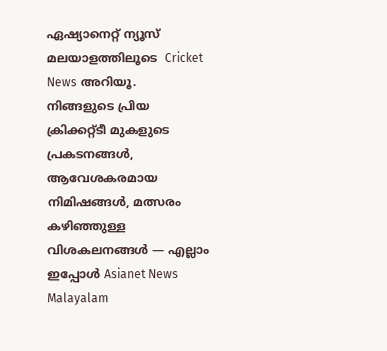ഏഷ്യാനെറ്റ് ന്യൂസ് മലയാളത്തിലൂടെ  Cricket News അറിയൂ.  നിങ്ങളുടെ പ്രിയ ക്രിക്കറ്റ്ടീ മുകളുടെ പ്രകടനങ്ങൾ, ആവേശകരമായ നിമിഷങ്ങൾ, മത്സരം കഴിഞ്ഞുള്ള വിശകലനങ്ങൾ — എല്ലാം ഇപ്പോൾ Asianet News Malayalam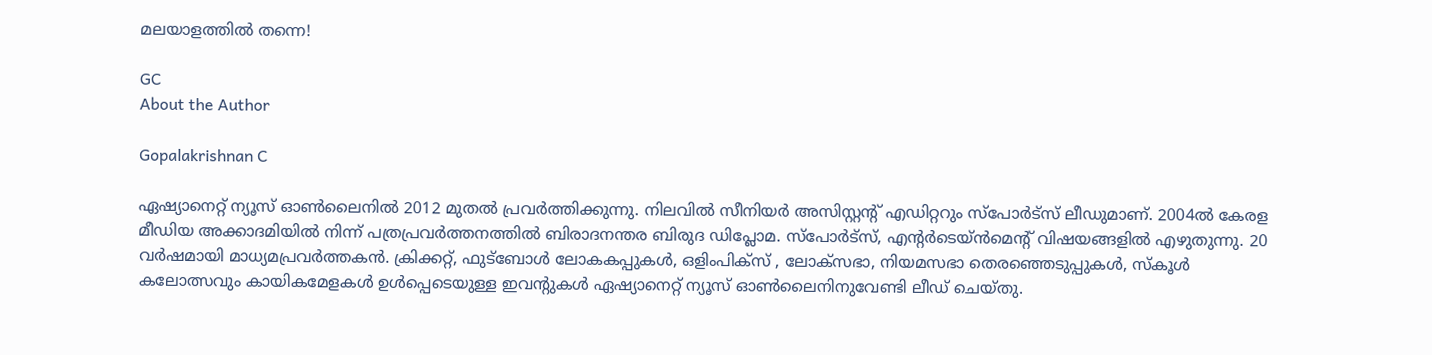മലയാളത്തിൽ തന്നെ!

GC
About the Author

Gopalakrishnan C

ഏഷ്യാനെറ്റ് ന്യൂസ് ഓണ്‍ലൈനില്‍ 2012 മുതല്‍ പ്രവര്‍ത്തിക്കുന്നു. നിലവില്‍ സീനിയര്‍ അസിസ്റ്റന്‍റ് എഡിറ്ററും സ്പോർട്സ് ലീഡുമാണ്. 2004ൽ കേരള മീഡിയ അക്കാദമിയില്‍ നിന്ന് പത്രപ്രവര്‍ത്തനത്തില്‍ ബിരാദനന്തര ബിരുദ ഡിപ്ലോമ. സ്പോര്‍ട്സ്, എന്‍റര്‍ടെയ്ൻമെന്‍റ് വിഷയങ്ങളില്‍ എഴുതുന്നു. 20 വര്‍ഷമായി മാധ്യമപ്രവര്‍ത്തകൻ. ക്രിക്കറ്റ്, ഫുട്ബോള്‍ ലോകകപ്പുകൾ, ഒളിംപിക്സ് , ലോക്സഭാ, നിയമസഭാ തെരഞ്ഞെടുപ്പുകള്‍, സ്കൂള്‍ കലോത്സവും കായികമേളകള്‍ ഉള്‍പ്പെടെയുള്ള ഇവന്‍റുകള്‍ ഏഷ്യാനെറ്റ് ന്യൂസ് ഓണ്‍ലൈനിനുവേണ്ടി ലീഡ് ചെയ്തു.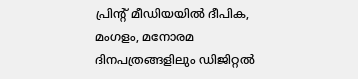പ്രിന്‍റ് മീഡിയയില്‍ ദീപിക, മംഗളം, മനോരമ ദിനപത്രങ്ങളിലും ഡിജിറ്റൽ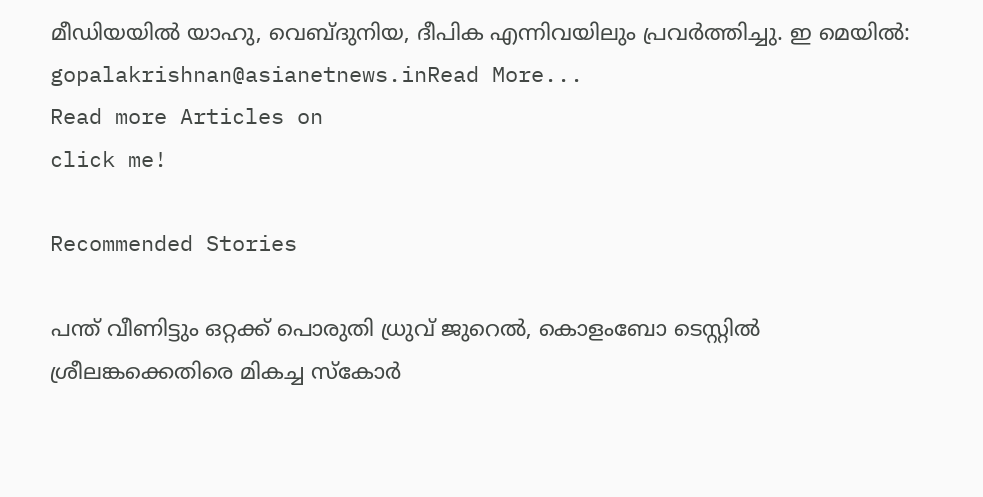മീഡിയയില്‍ യാഹു, വെബ്ദുനിയ, ദീപിക എന്നിവയിലും പ്രവര്‍ത്തിച്ചു. ഇ മെയില്‍: gopalakrishnan@asianetnews.inRead More...
Read more Articles on
click me!

Recommended Stories

പന്ത് വീണിട്ടും ഒറ്റക്ക് പൊരുതി ധ്രുവ് ജുറെൽ, കൊളംബോ ടെസ്റ്റിൽ ശ്രീലങ്കക്കെതിരെ മികച്ച സ്കോർ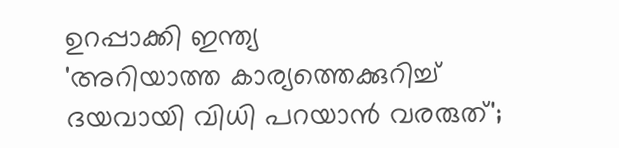ഉറപ്പാക്കി ഇന്ത്യ
'അറിയാത്ത കാര്യത്തെക്കുറിച്ച് ദയവായി വിധി പറയാൻ വരരുത്';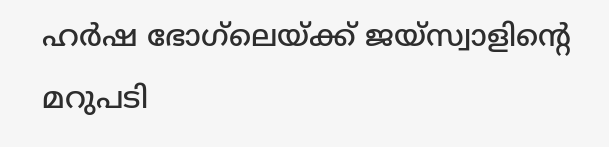ഹർഷ ഭോഗ്‌ലെയ്ക്ക് ജയ്സ്വാളിന്റെ മറുപടി